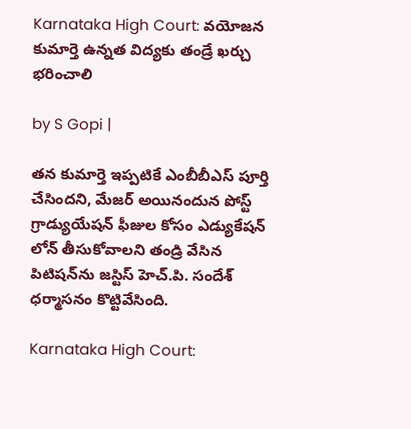Karnataka High Court: వయోజన కుమార్తె ఉన్నత విద్యకు తండ్రే ఖర్చు భరించాలి

by S Gopi |

తన కుమార్తె ఇప్పటికే ఎంబీబీఎస్ పూర్తి చేసిందని, మేజర్ అయినందున పోస్ట్ గ్రాడ్యుయేషన్ ఫీజుల కోసం ఎడ్యుకేషన్ లోన్ తీసుకోవాలని తండ్రి వేసిన పిటిషన్‌ను జస్టిస్ హెచ్.పి. సందేశ్ ధర్మాసనం కొట్టివేసింది.

Karnataka High Court: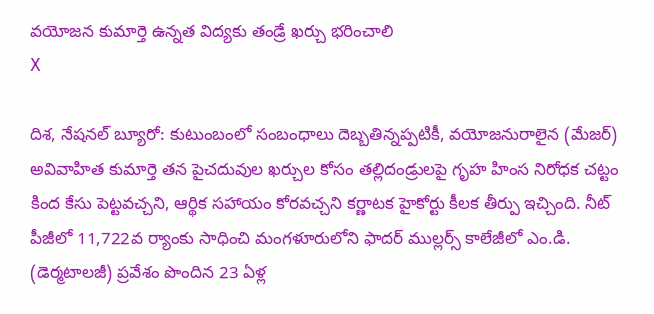వయోజన కుమార్తె ఉన్నత విద్యకు తండ్రే ఖర్చు భరించాలి
X

దిశ, నేషనల్ బ్యూరో: కుటుంబంలో సంబంధాలు దెబ్బతిన్నప్పటికీ, వయోజనురాలైన (మేజర్) అవివాహిత కుమార్తె తన పైచదువుల ఖర్చుల కోసం తల్లిదండ్రులపై గృహ హింస నిరోధక చట్టం కింద కేసు పెట్టవచ్చని, ఆర్థిక సహాయం కోరవచ్చని కర్ణాటక హైకోర్టు కీలక తీర్పు ఇచ్చింది. నీట్ పీజీలో 11,722వ ర్యాంకు సాధించి మంగళూరులోని ఫాదర్ ముల్లర్స్ కాలేజీలో ఎం.డి. (డెర్మటాలజీ) ప్రవేశం పొందిన 23 ఏళ్ల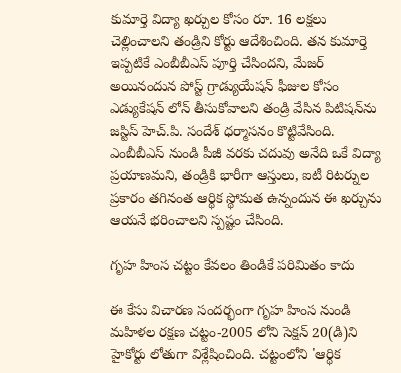కుమార్తె విద్యా ఖర్చుల కోసం రూ. 16 లక్షలు చెల్లించాలని తండ్రిని కోర్టు ఆదేశించింది. తన కుమార్తె ఇప్పటికే ఎంబీబీఎస్ పూర్తి చేసిందని, మేజర్ అయినందున పోస్ట్ గ్రాడ్యుయేషన్ ఫీజుల కోసం ఎడ్యుకేషన్ లోన్ తీసుకోవాలని తండ్రి వేసిన పిటిషన్‌ను జస్టిస్ హెచ్.పి. సందేశ్ ధర్మాసనం కొట్టివేసింది. ఎంబీబీఎస్ నుండి పీజీ వరకు చదువు అనేది ఒకే విద్యా ప్రయాణమని, తండ్రికి భారీగా ఆస్తులు, ఐటీ రిటర్నుల ప్రకారం తగినంత ఆర్థిక స్థోమత ఉన్నందున ఈ ఖర్చును ఆయనే భరించాలని స్పష్టం చేసింది.

గృహ హింస చట్టం కేవలం తిండికే పరిమితం కాదు

ఈ కేసు విచారణ సందర్భంగా గృహ హింస నుండి మహిళల రక్షణ చట్టం-2005 లోని సెక్షన్ 20(డి)ని హైకోర్టు లోతుగా విశ్లేషించింది. చట్టంలోని 'ఆర్థిక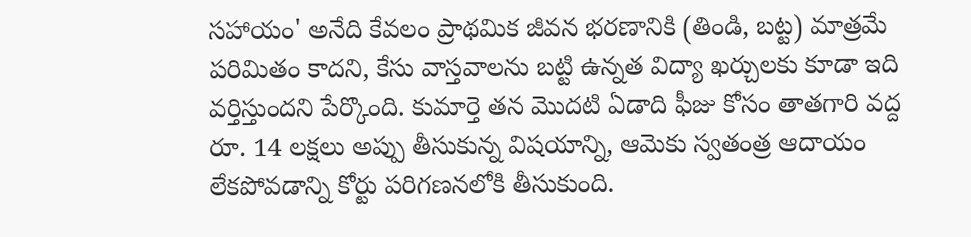సహాయం' అనేది కేవలం ప్రాథమిక జీవన భరణానికి (తిండి, బట్ట) మాత్రమే పరిమితం కాదని, కేసు వాస్తవాలను బట్టి ఉన్నత విద్యా ఖర్చులకు కూడా ఇది వర్తిస్తుందని పేర్కొంది. కుమార్తె తన మొదటి ఏడాది ఫీజు కోసం తాతగారి వద్ద రూ. 14 లక్షలు అప్పు తీసుకున్న విషయాన్ని, ఆమెకు స్వతంత్ర ఆదాయం లేకపోవడాన్ని కోర్టు పరిగణనలోకి తీసుకుంది.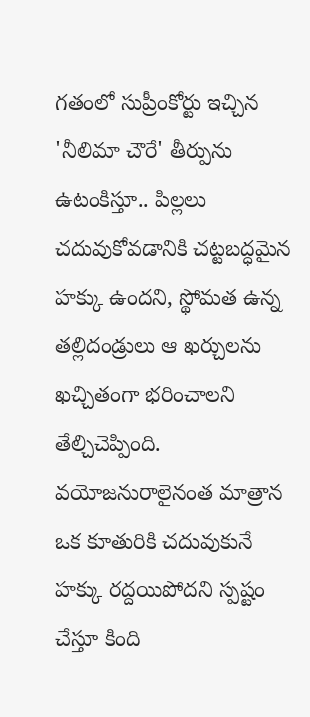గతంలో సుప్రీంకోర్టు ఇచ్చిన 'నీలిమా చౌరే' తీర్పును ఉటంకిస్తూ.. పిల్లలు చదువుకోవడానికి చట్టబద్ధమైన హక్కు ఉందని, స్థోమత ఉన్న తల్లిదండ్రులు ఆ ఖర్చులను ఖచ్చితంగా భరించాలని తేల్చిచెప్పింది. వయోజనురాలైనంత మాత్రాన ఒక కూతురికి చదువుకునే హక్కు రద్దయిపోదని స్పష్టం చేస్తూ కింది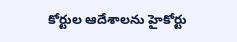కోర్టుల ఆదేశాలను హైకోర్టు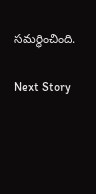సమర్థించింది.

Next Story